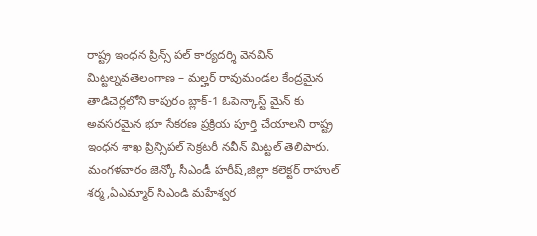రాష్ట్ర ఇంధన ప్రిన్స్ పల్ కార్యదర్శి వెనవిన్ మిట్టల్నవతెలంగాణ – మల్హర్ రావుమండల కేంద్రమైన తాడిచెర్లలోని కాపురం బ్లాక్-1 ఓపెన్కాస్ట్ మైన్ కు అవసరమైన భూ సేకరణ ప్రక్రియ పూర్తి చేయాలని రాష్ట్ర ఇంధన శాఖ ప్రిన్సిపల్ సెక్రటరీ నవీన్ మిట్టల్ తెలిపారు. మంగళవారం జెన్కో సీఎండీ హరీష్,జిల్లా కలెక్టర్ రాహుల్ శర్మ,ఏఎమ్మార్ సిఎండి మహేశ్వర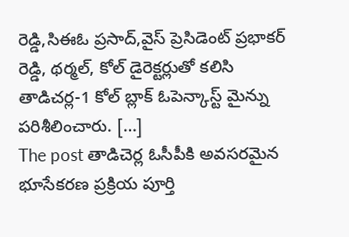రెడ్డి,సిఈఓ ప్రసాద్,వైస్ ప్రెసిడెంట్ ప్రభాకర్ రెడ్డి, థర్మల్, కోల్ డైరెక్టర్లుతో కలిసి తాడిచర్ల-1 కోల్ బ్లాక్ ఓపెన్కాస్ట్ మైన్ను పరిశీలించారు. […]
The post తాడిచెర్ల ఓసీపీకి అవసరమైన భూసేకరణ ప్రక్రియ పూర్తి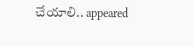చేయాలి.. appeared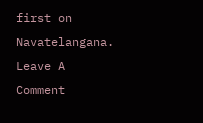first on Navatelangana.
Leave A Comment